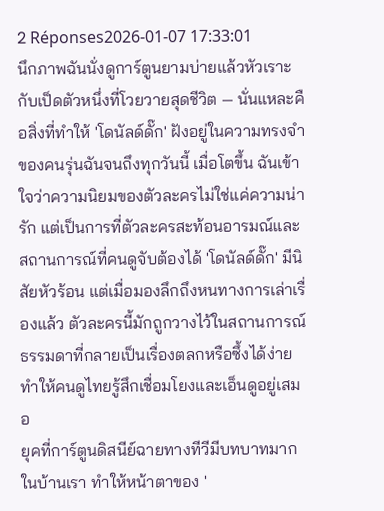2 Réponses2026-01-07 17:33:01
นึกภาพฉันนั่งดูการ์ตูนยามบ่ายแล้วหัวเราะกับเป็ดตัวหนึ่งที่โวยวายสุดชีวิต — นั่นแหละคือสิ่งที่ทำให้ 'โดนัลด์ดั๊ก' ฝังอยู่ในความทรงจำของคนรุ่นฉันจนถึงทุกวันนี้ เมื่อโตขึ้น ฉันเข้าใจว่าความนิยมของตัวละครไม่ใช่แค่ความน่ารัก แต่เป็นการที่ตัวละครสะท้อนอารมณ์และสถานการณ์ที่คนดูจับต้องได้ 'โดนัลด์ดั๊ก' มีนิสัยหัวร้อน แต่เมื่อมองลึกถึงหนทางการเล่าเรื่องแล้ว ตัวละครนี้มักถูกวางไว้ในสถานการณ์ธรรมดาที่กลายเป็นเรื่องตลกหรือซึ้งได้ง่าย ทำให้คนดูไทยรู้สึกเชื่อมโยงและเอ็นดูอยู่เสมอ
ยุคที่การ์ตูนดิสนีย์ฉายทางทีวีมีบทบาทมากในบ้านเรา ทำให้หน้าตาของ '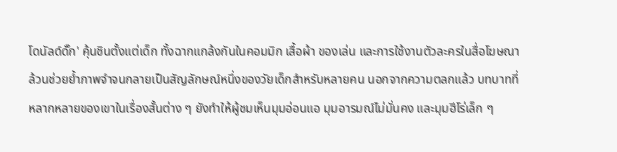โดนัลด์ดั๊ก' คุ้นชินตั้งแต่เด็ก ทั้งฉากแกล้งกันในคอมมิก เสื้อผ้า ของเล่น และการใช้งานตัวละครในสื่อโฆษณา ล้วนช่วยย้ำภาพจำจนกลายเป็นสัญลักษณ์หนึ่งของวัยเด็กสำหรับหลายคน นอกจากความตลกแล้ว บทบาทที่หลากหลายของเขาในเรื่องสั้นต่าง ๆ ยังทำให้ผู้ชมเห็นมุมอ่อนแอ มุมอารมณ์ไม่มั่นคง และมุมฮีโร่เล็ก ๆ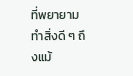ที่พยายามทำสิ่งดี ๆ ถึงแม้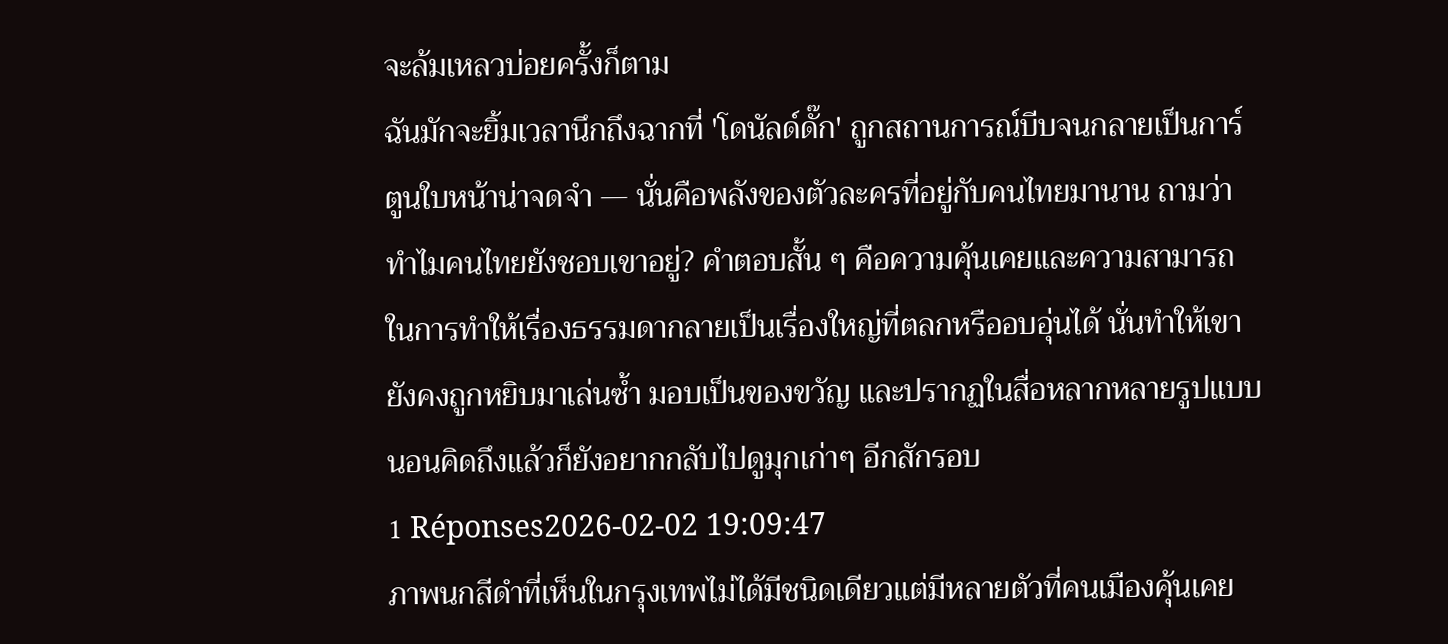จะล้มเหลวบ่อยครั้งก็ตาม
ฉันมักจะยิ้มเวลานึกถึงฉากที่ 'โดนัลด์ดั๊ก' ถูกสถานการณ์บีบจนกลายเป็นการ์ตูนใบหน้าน่าจดจำ — นั่นคือพลังของตัวละครที่อยู่กับคนไทยมานาน ถามว่าทำไมคนไทยยังชอบเขาอยู่? คำตอบสั้น ๆ คือความคุ้นเคยและความสามารถในการทำให้เรื่องธรรมดากลายเป็นเรื่องใหญ่ที่ตลกหรืออบอุ่นได้ นั่นทำให้เขายังคงถูกหยิบมาเล่นซ้ำ มอบเป็นของขวัญ และปรากฏในสื่อหลากหลายรูปแบบ นอนคิดถึงแล้วก็ยังอยากกลับไปดูมุกเก่าๆ อีกสักรอบ
1 Réponses2026-02-02 19:09:47
ภาพนกสีดำที่เห็นในกรุงเทพไม่ได้มีชนิดเดียวแต่มีหลายตัวที่คนเมืองคุ้นเคย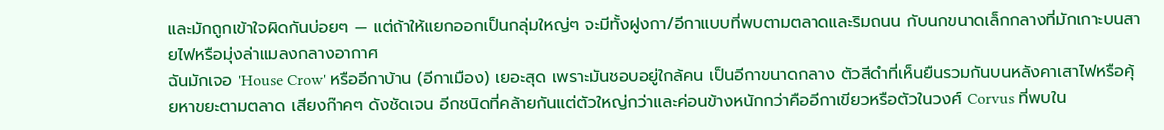และมักถูกเข้าใจผิดกันบ่อยๆ — แต่ถ้าให้แยกออกเป็นกลุ่มใหญ่ๆ จะมีทั้งฝูงกา/อีกาแบบที่พบตามตลาดและริมถนน กับนกขนาดเล็กกลางที่มักเกาะบนสายไฟหรือมุ่งล่าแมลงกลางอากาศ
ฉันมักเจอ 'House Crow' หรืออีกาบ้าน (อีกาเมือง) เยอะสุด เพราะมันชอบอยู่ใกล้คน เป็นอีกาขนาดกลาง ตัวสีดำที่เห็นยืนรวมกันบนหลังคาเสาไฟหรือคุ้ยหาขยะตามตลาด เสียงก๊าคๆ ดังชัดเจน อีกชนิดที่คล้ายกันแต่ตัวใหญ่กว่าและค่อนข้างหนักกว่าคืออีกาเขียวหรือตัวในวงศ์ Corvus ที่พบใน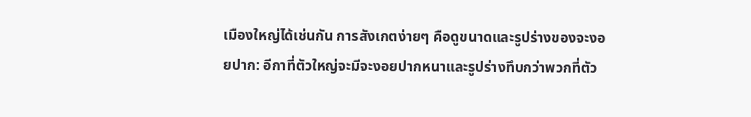เมืองใหญ่ได้เช่นกัน การสังเกตง่ายๆ คือดูขนาดและรูปร่างของจะงอยปาก: อีกาที่ตัวใหญ่จะมีจะงอยปากหนาและรูปร่างทึบกว่าพวกที่ตัว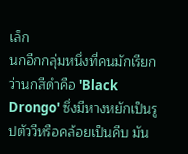เล็ก
นกอีกกลุ่มหนึ่งที่คนมักเรียกว่านกสีดำคือ 'Black Drongo' ซึ่งมีหางหยักเป็นรูปตัววีหรือคล้อยเป็นคีบ มัน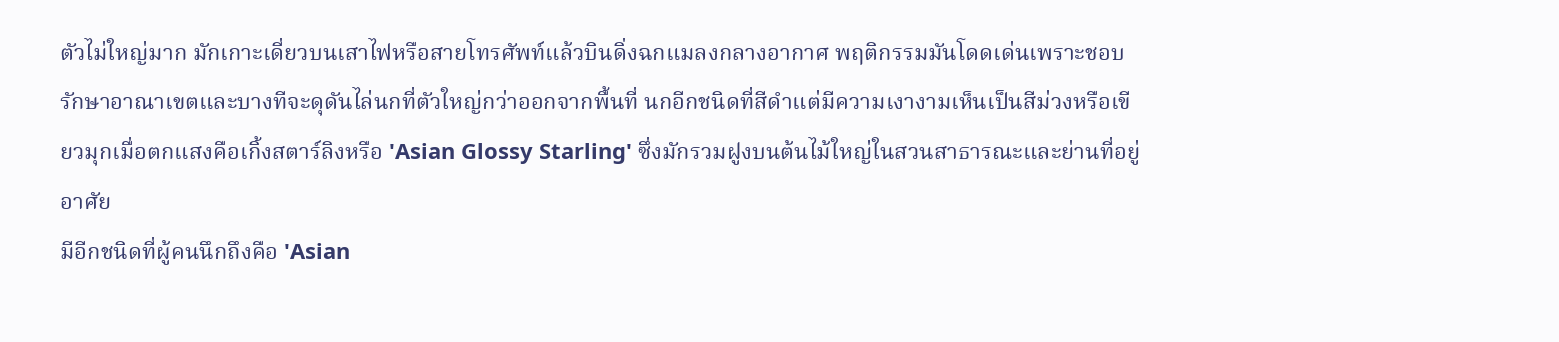ตัวไม่ใหญ่มาก มักเกาะเดี่ยวบนเสาไฟหรือสายโทรศัพท์แล้วบินดิ่งฉกแมลงกลางอากาศ พฤติกรรมมันโดดเด่นเพราะชอบรักษาอาณาเขตและบางทีจะดุดันไล่นกที่ตัวใหญ่กว่าออกจากพื้นที่ นกอีกชนิดที่สีดำแต่มีความเงางามเห็นเป็นสีม่วงหรือเขียวมุกเมื่อตกแสงคือเกิ้งสตาร์ลิงหรือ 'Asian Glossy Starling' ซึ่งมักรวมฝูงบนต้นไม้ใหญ่ในสวนสาธารณะและย่านที่อยู่อาศัย
มีอีกชนิดที่ผู้คนนึกถึงคือ 'Asian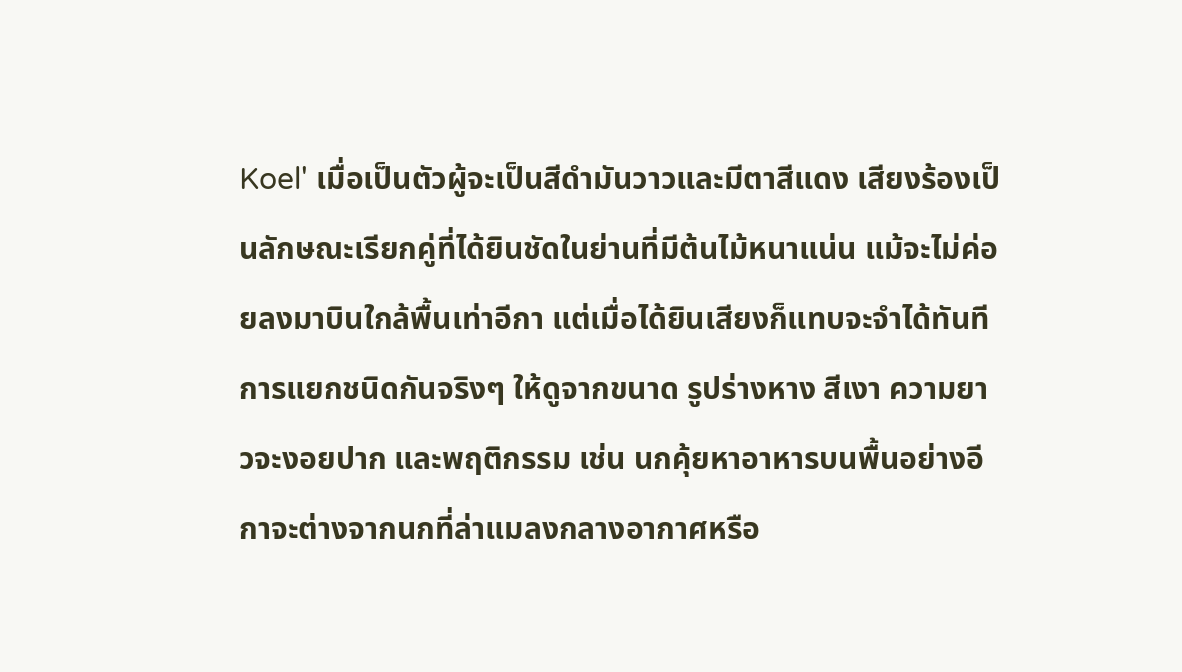Koel' เมื่อเป็นตัวผู้จะเป็นสีดำมันวาวและมีตาสีแดง เสียงร้องเป็นลักษณะเรียกคู่ที่ได้ยินชัดในย่านที่มีต้นไม้หนาแน่น แม้จะไม่ค่อยลงมาบินใกล้พื้นเท่าอีกา แต่เมื่อได้ยินเสียงก็แทบจะจำได้ทันที การแยกชนิดกันจริงๆ ให้ดูจากขนาด รูปร่างหาง สีเงา ความยาวจะงอยปาก และพฤติกรรม เช่น นกคุ้ยหาอาหารบนพื้นอย่างอีกาจะต่างจากนกที่ล่าแมลงกลางอากาศหรือ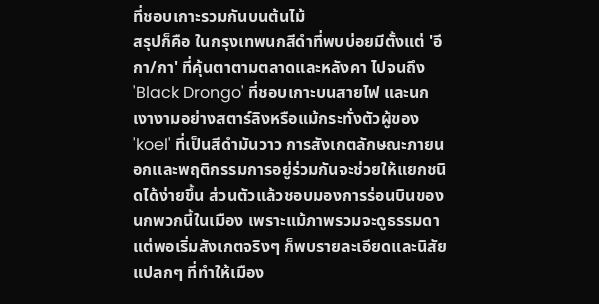ที่ชอบเกาะรวมกันบนต้นไม้
สรุปก็คือ ในกรุงเทพนกสีดำที่พบบ่อยมีตั้งแต่ 'อีกา/กา' ที่คุ้นตาตามตลาดและหลังคา ไปจนถึง 'Black Drongo' ที่ชอบเกาะบนสายไฟ และนกเงางามอย่างสตาร์ลิงหรือแม้กระทั่งตัวผู้ของ 'koel' ที่เป็นสีดำมันวาว การสังเกตลักษณะภายนอกและพฤติกรรมการอยู่ร่วมกันจะช่วยให้แยกชนิดได้ง่ายขึ้น ส่วนตัวแล้วชอบมองการร่อนบินของนกพวกนี้ในเมือง เพราะแม้ภาพรวมจะดูธรรมดา แต่พอเริ่มสังเกตจริงๆ ก็พบรายละเอียดและนิสัยแปลกๆ ที่ทำให้เมือง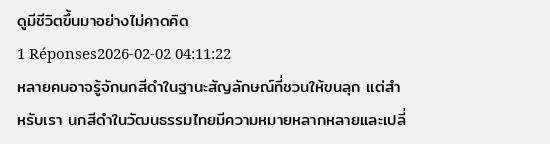ดูมีชีวิตขึ้นมาอย่างไม่คาดคิด
1 Réponses2026-02-02 04:11:22
หลายคนอาจรู้จักนกสีดำในฐานะสัญลักษณ์ที่ชวนให้ขนลุก แต่สำหรับเรา นกสีดำในวัฒนธรรมไทยมีความหมายหลากหลายและเปลี่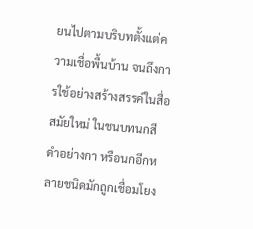ยนไปตามบริบทตั้งแต่ความเชื่อพื้นบ้าน จนถึงการใช้อย่างสร้างสรรค์ในสื่อสมัยใหม่ ในชนบทนกสีดำอย่างกา หรือนกอีกหลายชนิดมักถูกเชื่อมโยง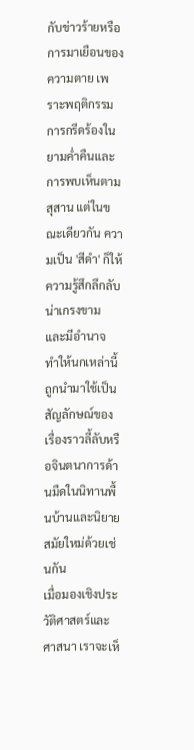กับข่าวร้ายหรือการมาเยือนของความตาย เพราะพฤติกรรมการกรีดร้องในยามค่ำคืนและการพบเห็นตามสุสาน แต่ในขณะเดียวกัน ความเป็น 'สีดำ' ก็ให้ความรู้สึกลึกลับ น่าเกรงขาม และมีอำนาจ ทำให้นกเหล่านี้ถูกนำมาใช้เป็นสัญลักษณ์ของเรื่องราวลี้ลับหรือจินตนาการด้านมืดในนิทานพื้นบ้านและนิยายสมัยใหม่ด้วยเช่นกัน
เมื่อมองเชิงประวัติศาสตร์และศาสนา เราจะเห็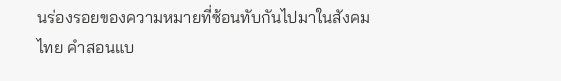นร่องรอยของความหมายที่ซ้อนทับกันไปมาในสังคมไทย คำสอนแบ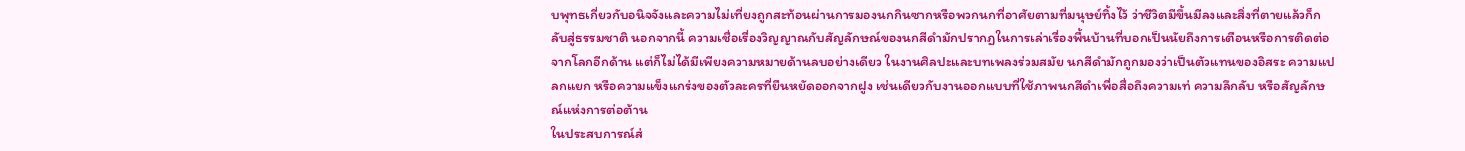บพุทธเกี่ยวกับอนิจจังและความไม่เที่ยงถูกสะท้อนผ่านการมองนกกินซากหรือพวกนกที่อาศัยตามที่มนุษย์ทิ้งไว้ ว่าชีวิตมีขึ้นมีลงและสิ่งที่ตายแล้วก็กลับสู่ธรรมชาติ นอกจากนี้ ความเชื่อเรื่องวิญญาณกับสัญลักษณ์ของนกสีดำมักปรากฏในการเล่าเรื่องพื้นบ้านที่บอกเป็นนัยถึงการเตือนหรือการติดต่อจากโลกอีกด้าน แต่ก็ไม่ได้มีเพียงความหมายด้านลบอย่างเดียว ในงานศิลปะและบทเพลงร่วมสมัย นกสีดำมักถูกมองว่าเป็นตัวแทนของอิสระ ความแปลกแยก หรือความแข็งแกร่งของตัวละครที่ยืนหยัดออกจากฝูง เช่นเดียวกับงานออกแบบที่ใช้ภาพนกสีดำเพื่อสื่อถึงความเท่ ความลึกลับ หรือสัญลักษณ์แห่งการต่อต้าน
ในประสบการณ์ส่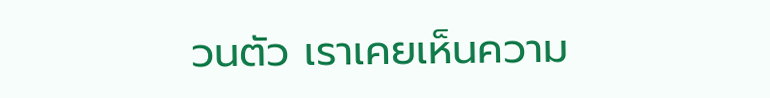วนตัว เราเคยเห็นความ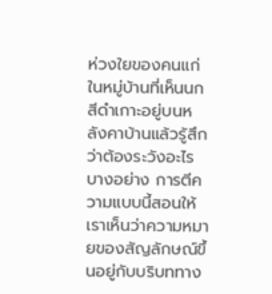ห่วงใยของคนแก่ในหมู่บ้านที่เห็นนกสีดำเกาะอยู่บนหลังคาบ้านแล้วรู้สึกว่าต้องระวังอะไรบางอย่าง การตีความแบบนี้สอนให้เราเห็นว่าความหมายของสัญลักษณ์ขึ้นอยู่กับบริบททาง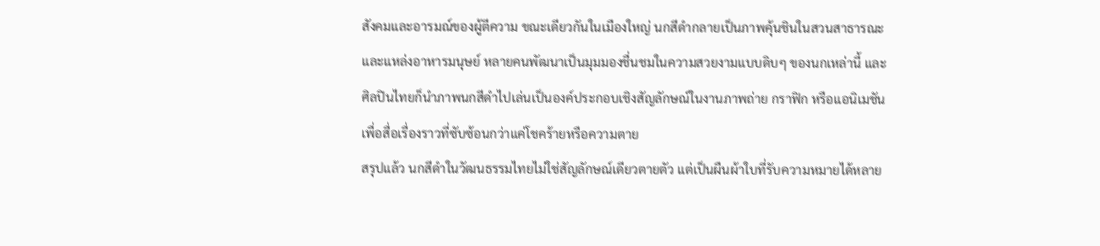สังคมและอารมณ์ของผู้ตีความ ขณะเดียวกันในเมืองใหญ่ นกสีดำกลายเป็นภาพคุ้นชินในสวนสาธารณะและแหล่งอาหารมนุษย์ หลายคนพัฒนาเป็นมุมมองชื่นชมในความสวยงามแบบดิบๆ ของนกเหล่านี้ และศิลปินไทยก็นำภาพนกสีดำไปเล่นเป็นองค์ประกอบเชิงสัญลักษณ์ในงานภาพถ่าย กราฟิก หรือแอนิเมชัน เพื่อสื่อเรื่องราวที่ซับซ้อนกว่าแค่โชคร้ายหรือความตาย
สรุปแล้ว นกสีดำในวัฒนธรรมไทยไม่ใช่สัญลักษณ์เดียวตายตัว แต่เป็นผืนผ้าใบที่รับความหมายได้หลาย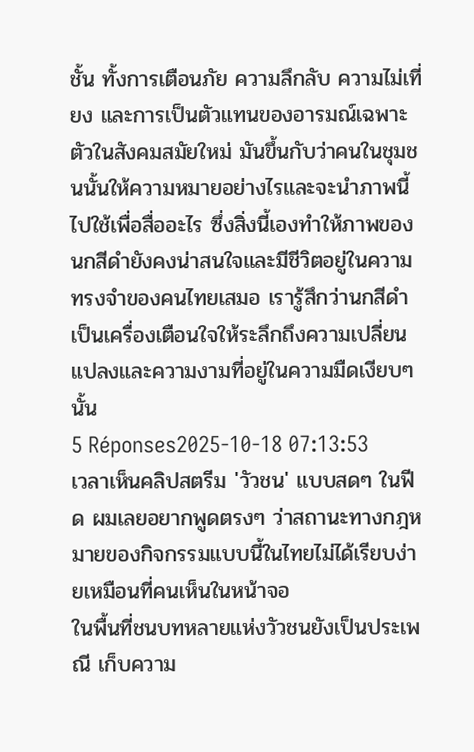ชั้น ทั้งการเตือนภัย ความลึกลับ ความไม่เที่ยง และการเป็นตัวแทนของอารมณ์เฉพาะตัวในสังคมสมัยใหม่ มันขึ้นกับว่าคนในชุมชนนั้นให้ความหมายอย่างไรและจะนำภาพนี้ไปใช้เพื่อสื่ออะไร ซึ่งสิ่งนี้เองทำให้ภาพของนกสีดำยังคงน่าสนใจและมีชีวิตอยู่ในความทรงจำของคนไทยเสมอ เรารู้สึกว่านกสีดำเป็นเครื่องเตือนใจให้ระลึกถึงความเปลี่ยนแปลงและความงามที่อยู่ในความมืดเงียบๆ นั้น
5 Réponses2025-10-18 07:13:53
เวลาเห็นคลิปสตรีม 'วัวชน' แบบสดๆ ในฟีด ผมเลยอยากพูดตรงๆ ว่าสถานะทางกฎหมายของกิจกรรมแบบนี้ในไทยไม่ได้เรียบง่ายเหมือนที่คนเห็นในหน้าจอ
ในพื้นที่ชนบทหลายแห่งวัวชนยังเป็นประเพณี เก็บความ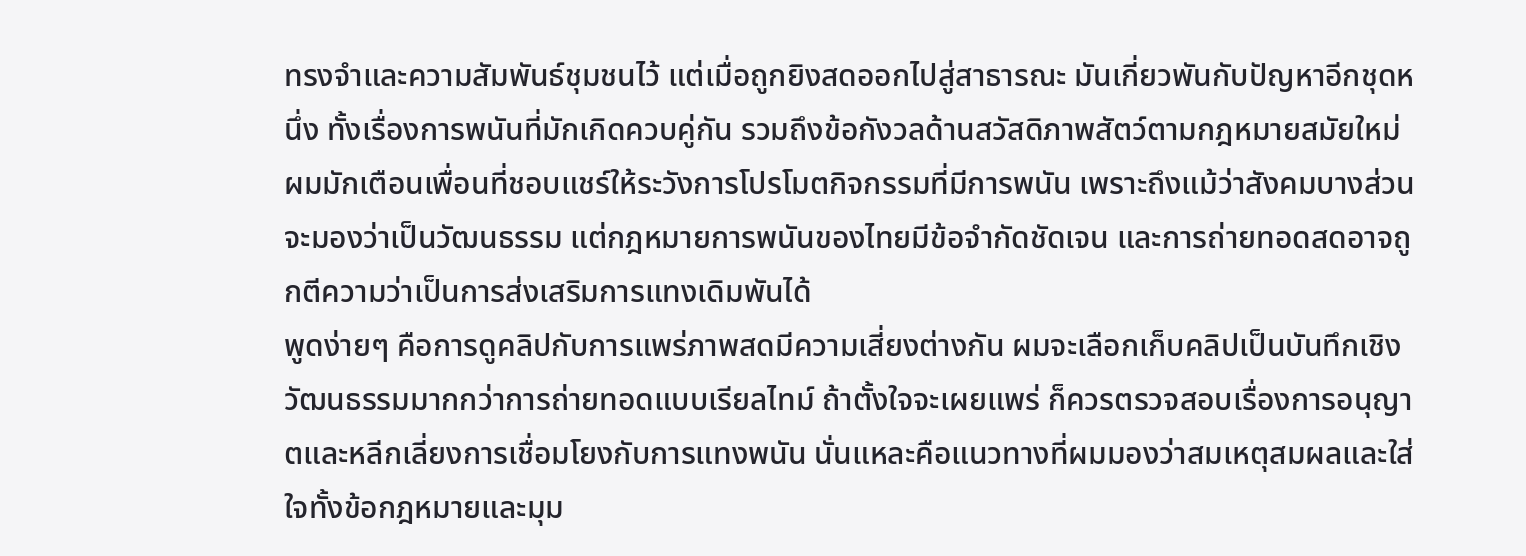ทรงจำและความสัมพันธ์ชุมชนไว้ แต่เมื่อถูกยิงสดออกไปสู่สาธารณะ มันเกี่ยวพันกับปัญหาอีกชุดหนึ่ง ทั้งเรื่องการพนันที่มักเกิดควบคู่กัน รวมถึงข้อกังวลด้านสวัสดิภาพสัตว์ตามกฎหมายสมัยใหม่ ผมมักเตือนเพื่อนที่ชอบแชร์ให้ระวังการโปรโมตกิจกรรมที่มีการพนัน เพราะถึงแม้ว่าสังคมบางส่วนจะมองว่าเป็นวัฒนธรรม แต่กฎหมายการพนันของไทยมีข้อจำกัดชัดเจน และการถ่ายทอดสดอาจถูกตีความว่าเป็นการส่งเสริมการแทงเดิมพันได้
พูดง่ายๆ คือการดูคลิปกับการแพร่ภาพสดมีความเสี่ยงต่างกัน ผมจะเลือกเก็บคลิปเป็นบันทึกเชิงวัฒนธรรมมากกว่าการถ่ายทอดแบบเรียลไทม์ ถ้าตั้งใจจะเผยแพร่ ก็ควรตรวจสอบเรื่องการอนุญาตและหลีกเลี่ยงการเชื่อมโยงกับการแทงพนัน นั่นแหละคือแนวทางที่ผมมองว่าสมเหตุสมผลและใส่ใจทั้งข้อกฎหมายและมุม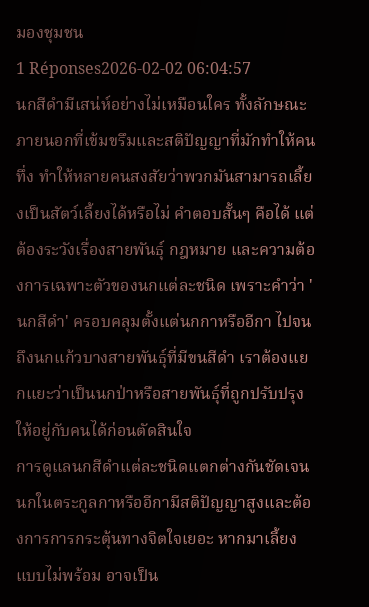มองชุมชน
1 Réponses2026-02-02 06:04:57
นกสีดำมีเสน่ห์อย่างไม่เหมือนใคร ทั้งลักษณะภายนอกที่เข้มขรึมและสติปัญญาที่มักทำให้คนทึ่ง ทำให้หลายคนสงสัยว่าพวกมันสามารถเลี้ยงเป็นสัตว์เลี้ยงได้หรือไม่ คำตอบสั้นๆ คือได้ แต่ต้องระวังเรื่องสายพันธุ์ กฎหมาย และความต้องการเฉพาะตัวของนกแต่ละชนิด เพราะคำว่า 'นกสีดำ' ครอบคลุมตั้งแต่นกกาหรืออีกา ไปจนถึงนกแก้วบางสายพันธุ์ที่มีขนสีดำ เราต้องแยกแยะว่าเป็นนกป่าหรือสายพันธุ์ที่ถูกปรับปรุงให้อยู่กับคนได้ก่อนตัดสินใจ
การดูแลนกสีดำแต่ละชนิดแตกต่างกันชัดเจน นกในตระกูลกาหรืออีกามีสติปัญญาสูงและต้องการการกระตุ้นทางจิตใจเยอะ หากมาเลี้ยงแบบไม่พร้อม อาจเป็น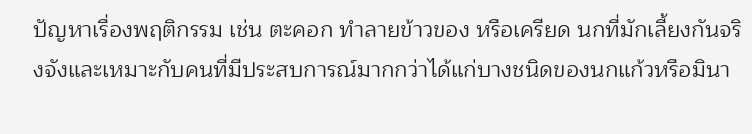ปัญหาเรื่องพฤติกรรม เช่น ตะคอก ทำลายข้าวของ หรือเครียด นกที่มักเลี้ยงกันจริงจังและเหมาะกับคนที่มีประสบการณ์มากกว่าได้แก่บางชนิดของนกแก้วหรือมินา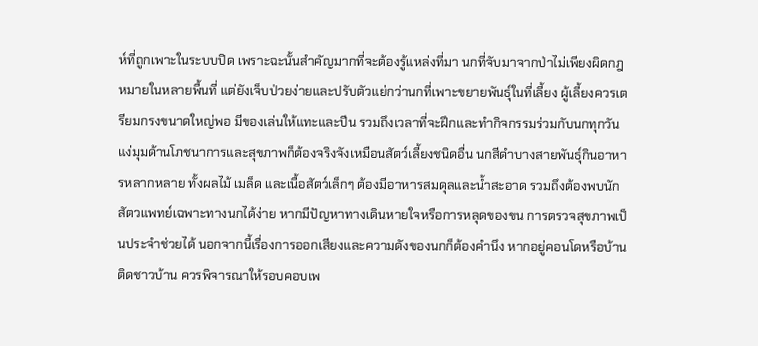ห์ที่ถูกเพาะในระบบปิด เพราะฉะนั้นสำคัญมากที่จะต้องรู้แหล่งที่มา นกที่จับมาจากป่าไม่เพียงผิดกฎหมายในหลายพื้นที่ แต่ยังเจ็บป่วยง่ายและปรับตัวแย่กว่านกที่เพาะขยายพันธุ์ในที่เลี้ยง ผู้เลี้ยงควรเตรียมกรงขนาดใหญ่พอ มีของเล่นให้แทะและปีน รวมถึงเวลาที่จะฝึกและทำกิจกรรมร่วมกับนกทุกวัน
แง่มุมด้านโภชนาการและสุขภาพก็ต้องจริงจังเหมือนสัตว์เลี้ยงชนิดอื่น นกสีดำบางสายพันธุ์กินอาหารหลากหลาย ทั้งผลไม้ เมล็ด และเนื้อสัตว์เล็กๆ ต้องมีอาหารสมดุลและน้ำสะอาด รวมถึงต้องพบนักสัตวแพทย์เฉพาะทางนกได้ง่าย หากมีปัญหาทางเดินหายใจหรือการหลุดของขน การตรวจสุขภาพเป็นประจำช่วยได้ นอกจากนี้เรื่องการออกเสียงและความดังของนกก็ต้องคำนึง หากอยู่คอนโดหรือบ้านติดชาวบ้าน ควรพิจารณาให้รอบคอบเพ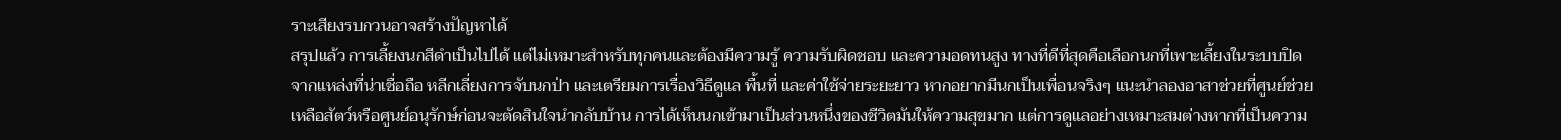ราะเสียงรบกวนอาจสร้างปัญหาได้
สรุปแล้ว การเลี้ยงนกสีดำเป็นไปได้ แต่ไม่เหมาะสำหรับทุกคนและต้องมีความรู้ ความรับผิดชอบ และความอดทนสูง ทางที่ดีที่สุดคือเลือกนกที่เพาะเลี้ยงในระบบปิดจากแหล่งที่น่าเชื่อถือ หลีกเลี่ยงการจับนกป่า และเตรียมการเรื่องวิธีดูแล พื้นที่ และค่าใช้จ่ายระยะยาว หากอยากมีนกเป็นเพื่อนจริงๆ แนะนำลองอาสาช่วยที่ศูนย์ช่วยเหลือสัตว์หรือศูนย์อนุรักษ์ก่อนจะตัดสินใจนำกลับบ้าน การได้เห็นนกเข้ามาเป็นส่วนหนึ่งของชีวิตมันให้ความสุขมาก แต่การดูแลอย่างเหมาะสมต่างหากที่เป็นความ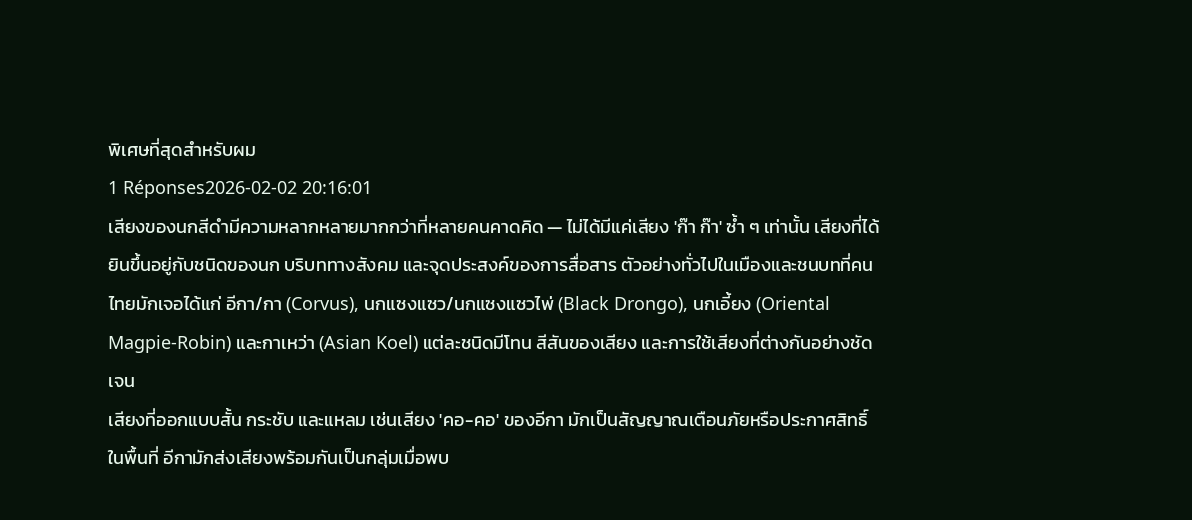พิเศษที่สุดสำหรับผม
1 Réponses2026-02-02 20:16:01
เสียงของนกสีดำมีความหลากหลายมากกว่าที่หลายคนคาดคิด — ไม่ได้มีแค่เสียง 'ก๊า ก๊า' ซ้ำ ๆ เท่านั้น เสียงที่ได้ยินขึ้นอยู่กับชนิดของนก บริบททางสังคม และจุดประสงค์ของการสื่อสาร ตัวอย่างทั่วไปในเมืองและชนบทที่คนไทยมักเจอได้แก่ อีกา/กา (Corvus), นกแซงแซว/นกแซงแซวไพ่ (Black Drongo), นกเอี้ยง (Oriental Magpie-Robin) และกาเหว่า (Asian Koel) แต่ละชนิดมีโทน สีสันของเสียง และการใช้เสียงที่ต่างกันอย่างชัดเจน
เสียงที่ออกแบบสั้น กระชับ และแหลม เช่นเสียง 'คอ-คอ' ของอีกา มักเป็นสัญญาณเตือนภัยหรือประกาศสิทธิ์ในพื้นที่ อีกามักส่งเสียงพร้อมกันเป็นกลุ่มเมื่อพบ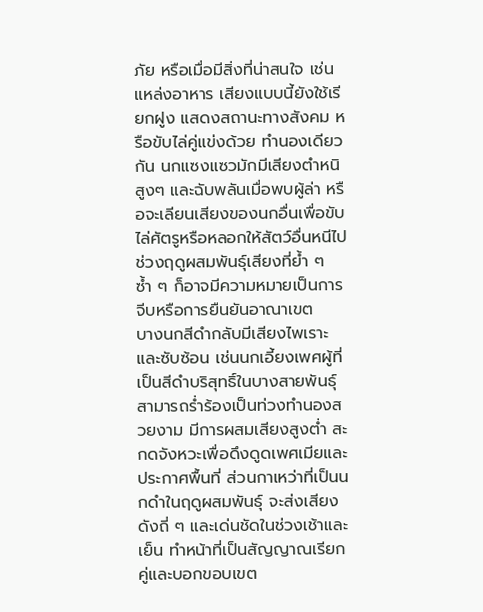ภัย หรือเมื่อมีสิ่งที่น่าสนใจ เช่น แหล่งอาหาร เสียงแบบนี้ยังใช้เรียกฝูง แสดงสถานะทางสังคม หรือขับไล่คู่แข่งด้วย ทำนองเดียวกัน นกแซงแซวมักมีเสียงตำหนิสูงๆ และฉับพลันเมื่อพบผู้ล่า หรือจะเลียนเสียงของนกอื่นเพื่อขับไล่ศัตรูหรือหลอกให้สัตว์อื่นหนีไป ช่วงฤดูผสมพันธุ์เสียงที่ย้ำ ๆ ซ้ำ ๆ ก็อาจมีความหมายเป็นการจีบหรือการยืนยันอาณาเขต
บางนกสีดำกลับมีเสียงไพเราะและซับซ้อน เช่นนกเอี้ยงเพศผู้ที่เป็นสีดำบริสุทธิ์ในบางสายพันธุ์ สามารถร่ำร้องเป็นท่วงทำนองสวยงาม มีการผสมเสียงสูงต่ำ สะกดจังหวะเพื่อดึงดูดเพศเมียและประกาศพื้นที่ ส่วนกาเหว่าที่เป็นนกดำในฤดูผสมพันธุ์ จะส่งเสียงดังถี่ ๆ และเด่นชัดในช่วงเช้าและเย็น ทำหน้าที่เป็นสัญญาณเรียกคู่และบอกขอบเขต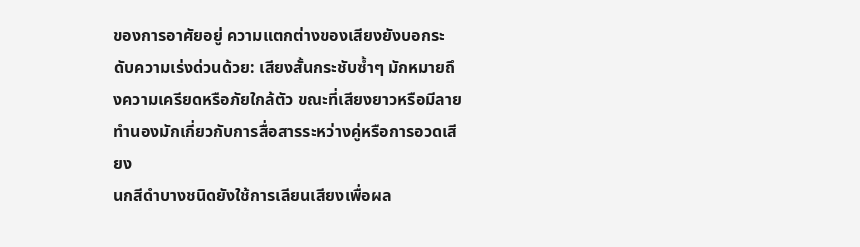ของการอาศัยอยู่ ความแตกต่างของเสียงยังบอกระดับความเร่งด่วนด้วย: เสียงสั้นกระชับซ้ำๆ มักหมายถึงความเครียดหรือภัยใกล้ตัว ขณะที่เสียงยาวหรือมีลายทำนองมักเกี่ยวกับการสื่อสารระหว่างคู่หรือการอวดเสียง
นกสีดำบางชนิดยังใช้การเลียนเสียงเพื่อผล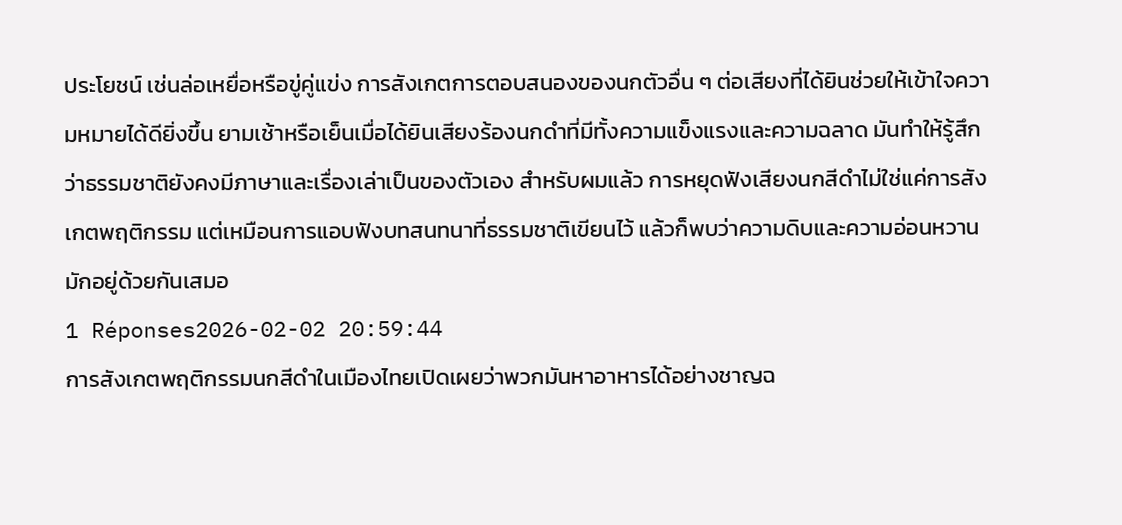ประโยชน์ เช่นล่อเหยื่อหรือขู่คู่แข่ง การสังเกตการตอบสนองของนกตัวอื่น ๆ ต่อเสียงที่ได้ยินช่วยให้เข้าใจความหมายได้ดียิ่งขึ้น ยามเช้าหรือเย็นเมื่อได้ยินเสียงร้องนกดำที่มีทั้งความแข็งแรงและความฉลาด มันทำให้รู้สึกว่าธรรมชาติยังคงมีภาษาและเรื่องเล่าเป็นของตัวเอง สำหรับผมแล้ว การหยุดฟังเสียงนกสีดำไม่ใช่แค่การสังเกตพฤติกรรม แต่เหมือนการแอบฟังบทสนทนาที่ธรรมชาติเขียนไว้ แล้วก็พบว่าความดิบและความอ่อนหวานมักอยู่ด้วยกันเสมอ
1 Réponses2026-02-02 20:59:44
การสังเกตพฤติกรรมนกสีดำในเมืองไทยเปิดเผยว่าพวกมันหาอาหารได้อย่างชาญฉ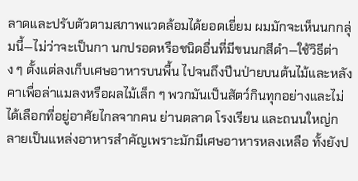ลาดและปรับตัวตามสภาพแวดล้อมได้ยอดเยี่ยม ผมมักจะเห็นนกกลุ่มนี้—ไม่ว่าจะเป็นกา นกปรอดหรือชนิดอื่นที่มีขนนกสีดำ—ใช้วิธีต่าง ๆ ตั้งแต่ลงเก็บเศษอาหารบนพื้น ไปจนถึงปีนป่ายบนต้นไม้และหลังคาเพื่อล่าแมลงหรือผลไม้เล็ก ๆ พวกมันเป็นสัตว์กินทุกอย่างและไม่ได้เลือกที่อยู่อาศัยไกลจากคน ย่านตลาด โรงเรียน และถนนใหญ่กลายเป็นแหล่งอาหารสำคัญเพราะมักมีเศษอาหารหลงเหลือ ทั้งยังป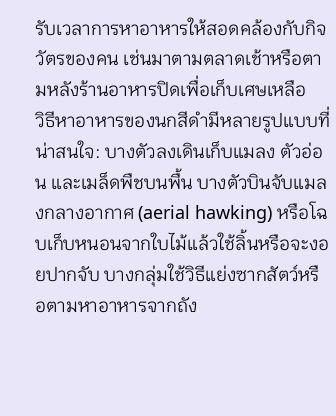รับเวลาการหาอาหารให้สอดคล้องกับกิจวัตรของคน เช่นมาตามตลาดเช้าหรือตามหลังร้านอาหารปิดเพื่อเก็บเศษเหลือ
วิธีหาอาหารของนกสีดำมีหลายรูปแบบที่น่าสนใจ: บางตัวลงเดินเก็บแมลง ตัวอ่อน และเมล็ดพืชบนพื้น บางตัวบินจับแมลงกลางอากาศ (aerial hawking) หรือโฉบเก็บหนอนจากใบไม้แล้วใช้ลิ้นหรือจะงอยปากจับ บางกลุ่มใช้วิธีแย่งซากสัตว์หรือตามหาอาหารจากถัง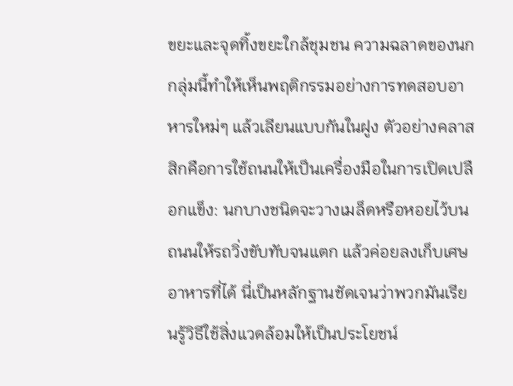ขยะและจุดทิ้งขยะใกล้ชุมชน ความฉลาดของนกกลุ่มนี้ทำให้เห็นพฤติกรรมอย่างการทดสอบอาหารใหม่ๆ แล้วเลียนแบบกันในฝูง ตัวอย่างคลาสสิกคือการใช้ถนนให้เป็นเครื่องมือในการเปิดเปลือกแข็ง: นกบางชนิดจะวางเมล็ดหรือหอยไว้บนถนนให้รถวิ่งขับทับจนแตก แล้วค่อยลงเก็บเศษอาหารที่ได้ นี่เป็นหลักฐานชัดเจนว่าพวกมันเรียนรู้วิธีใช้สิ่งแวดล้อมให้เป็นประโยชน์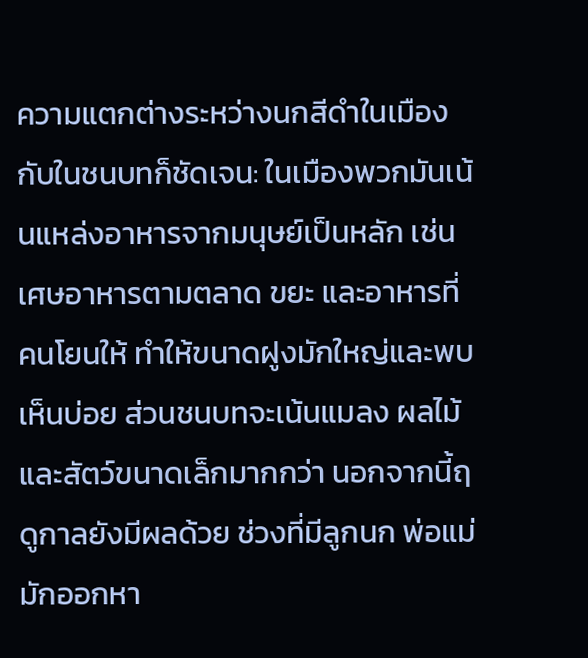ความแตกต่างระหว่างนกสีดำในเมืองกับในชนบทก็ชัดเจน: ในเมืองพวกมันเน้นแหล่งอาหารจากมนุษย์เป็นหลัก เช่นเศษอาหารตามตลาด ขยะ และอาหารที่คนโยนให้ ทำให้ขนาดฝูงมักใหญ่และพบเห็นบ่อย ส่วนชนบทจะเน้นแมลง ผลไม้ และสัตว์ขนาดเล็กมากกว่า นอกจากนี้ฤดูกาลยังมีผลด้วย ช่วงที่มีลูกนก พ่อแม่มักออกหา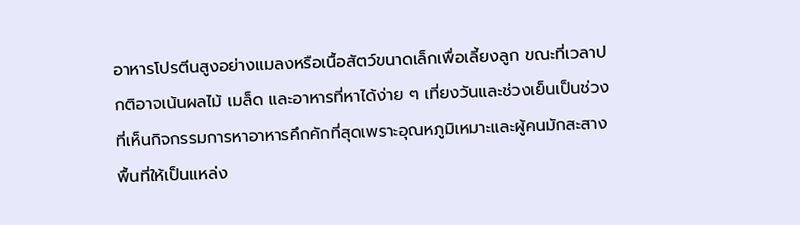อาหารโปรตีนสูงอย่างแมลงหรือเนื้อสัตว์ขนาดเล็กเพื่อเลี้ยงลูก ขณะที่เวลาปกติอาจเน้นผลไม้ เมล็ด และอาหารที่หาได้ง่าย ๆ เที่ยงวันและช่วงเย็นเป็นช่วงที่เห็นกิจกรรมการหาอาหารคึกคักที่สุดเพราะอุณหภูมิเหมาะและผู้คนมักสะสางพื้นที่ให้เป็นแหล่ง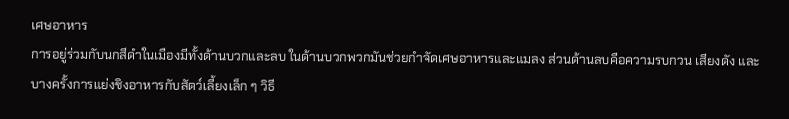เศษอาหาร
การอยู่ร่วมกับนกสีดำในเมืองมีทั้งด้านบวกและลบ ในด้านบวกพวกมันช่วยกำจัดเศษอาหารและแมลง ส่วนด้านลบคือความรบกวน เสียงดัง และบางครั้งการแย่งชิงอาหารกับสัตว์เลี้ยงเล็ก ๆ วิธี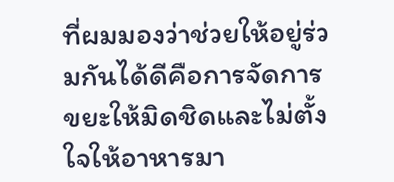ที่ผมมองว่าช่วยให้อยู่ร่วมกันได้ดีคือการจัดการขยะให้มิดชิดและไม่ตั้งใจให้อาหารมา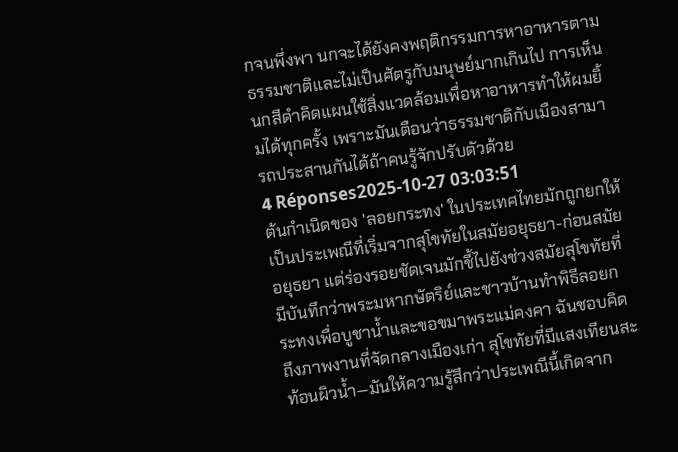กจนพึ่งพา นกจะได้ยังคงพฤติกรรมการหาอาหารตามธรรมชาติและไม่เป็นศัตรูกับมนุษย์มากเกินไป การเห็นนกสีดำคิดแผนใช้สิ่งแวดล้อมเพื่อหาอาหารทำให้ผมยิ้มได้ทุกครั้ง เพราะมันเตือนว่าธรรมชาติกับเมืองสามารถประสานกันได้ถ้าคนรู้จักปรับตัวด้วย
4 Réponses2025-10-27 03:03:51
ต้นกำเนิดของ 'ลอยกระทง' ในประเทศไทยมักถูกยกให้เป็นประเพณีที่เริ่มจากสุโขทัยในสมัยอยุธยา-ก่อนสมัยอยุธยา แต่ร่องรอยชัดเจนมักชี้ไปยังช่วงสมัยสุโขทัยที่มีบันทึกว่าพระมหากษัตริย์และชาวบ้านทำพิธีลอยกระทงเพื่อบูชาน้ำและขอขมาพระแม่คงคา ฉันชอบคิดถึงภาพงานที่จัดกลางเมืองเก่า สุโขทัยที่มีแสงเทียนสะท้อนผิวน้ำ—มันให้ความรู้สึกว่าประเพณีนี้เกิดจาก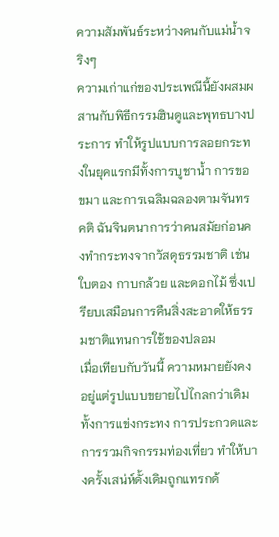ความสัมพันธ์ระหว่างคนกับแม่น้ำจริงๆ
ความเก่าแก่ของประเพณีนี้ยังผสมผสานกับพิธีกรรมฮินดูและพุทธบางประการ ทำให้รูปแบบการลอยกระทงในยุคแรกมีทั้งการบูชาน้ำ การขอขมา และการเฉลิมฉลองตามจันทรคติ ฉันจินตนาการว่าคนสมัยก่อนคงทำกระทงจากวัสดุธรรมชาติ เช่น ใบตอง กาบกล้วย และดอกไม้ ซึ่งเปรียบเสมือนการคืนสิ่งสะอาดให้ธรรมชาติแทนการใช้ของปลอม
เมื่อเทียบกับวันนี้ ความหมายยังคงอยู่แต่รูปแบบขยายไปไกลกว่าเดิม ทั้งการแข่งกระทง การประกวดและการรวมกิจกรรมท่องเที่ยว ทำให้บางครั้งเสน่ห์ดั้งเดิมถูกแทรกด้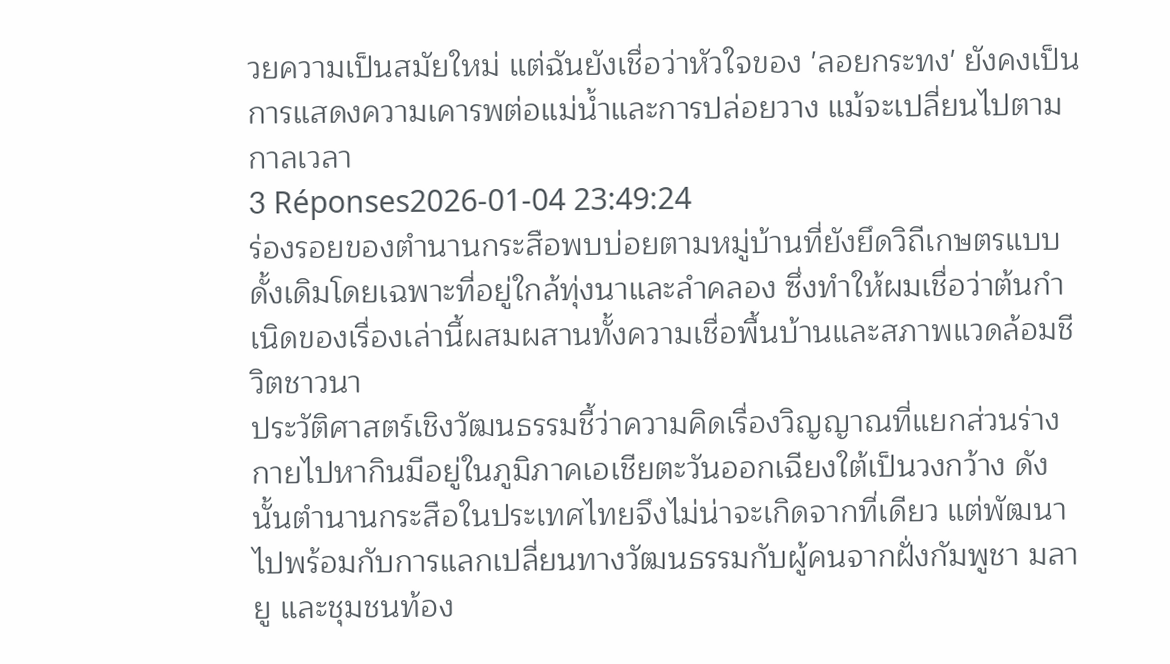วยความเป็นสมัยใหม่ แต่ฉันยังเชื่อว่าหัวใจของ 'ลอยกระทง' ยังคงเป็นการแสดงความเคารพต่อแม่น้ำและการปล่อยวาง แม้จะเปลี่ยนไปตามกาลเวลา
3 Réponses2026-01-04 23:49:24
ร่องรอยของตำนานกระสือพบบ่อยตามหมู่บ้านที่ยังยึดวิถีเกษตรแบบดั้งเดิมโดยเฉพาะที่อยู่ใกล้ทุ่งนาและลำคลอง ซึ่งทำให้ผมเชื่อว่าต้นกำเนิดของเรื่องเล่านี้ผสมผสานทั้งความเชื่อพื้นบ้านและสภาพแวดล้อมชีวิตชาวนา
ประวัติศาสตร์เชิงวัฒนธรรมชี้ว่าความคิดเรื่องวิญญาณที่แยกส่วนร่างกายไปหากินมีอยู่ในภูมิภาคเอเชียตะวันออกเฉียงใต้เป็นวงกว้าง ดังนั้นตำนานกระสือในประเทศไทยจึงไม่น่าจะเกิดจากที่เดียว แต่พัฒนาไปพร้อมกับการแลกเปลี่ยนทางวัฒนธรรมกับผู้คนจากฝั่งกัมพูชา มลายู และชุมชนท้อง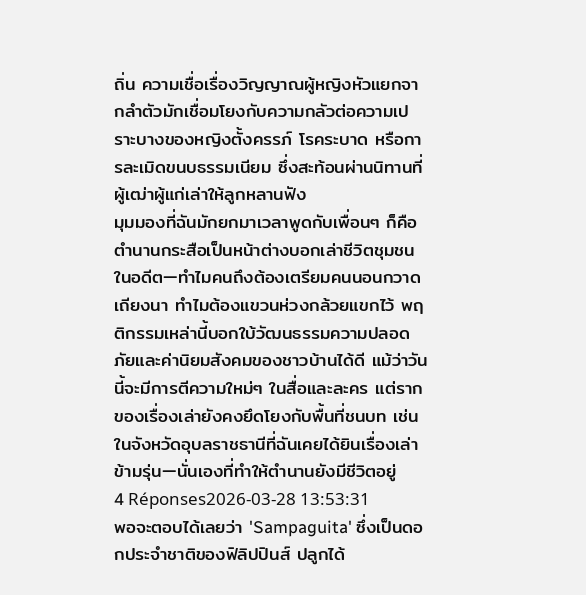ถิ่น ความเชื่อเรื่องวิญญาณผู้หญิงหัวแยกจากลำตัวมักเชื่อมโยงกับความกลัวต่อความเปราะบางของหญิงตั้งครรภ์ โรคระบาด หรือการละเมิดขนบธรรมเนียม ซึ่งสะท้อนผ่านนิทานที่ผู้เฒ่าผู้แก่เล่าให้ลูกหลานฟัง
มุมมองที่ฉันมักยกมาเวลาพูดกับเพื่อนๆ ก็คือ ตำนานกระสือเป็นหน้าต่างบอกเล่าชีวิตชุมชนในอดีต—ทำไมคนถึงต้องเตรียมคนนอนกวาดเถียงนา ทำไมต้องแขวนห่วงกล้วยแขกไว้ พฤติกรรมเหล่านี้บอกใบ้วัฒนธรรมความปลอดภัยและค่านิยมสังคมของชาวบ้านได้ดี แม้ว่าวันนี้จะมีการตีความใหม่ๆ ในสื่อและละคร แต่รากของเรื่องเล่ายังคงยึดโยงกับพื้นที่ชนบท เช่นในจังหวัดอุบลราชธานีที่ฉันเคยได้ยินเรื่องเล่าข้ามรุ่น—นั่นเองที่ทำให้ตำนานยังมีชีวิตอยู่
4 Réponses2026-03-28 13:53:31
พอจะตอบได้เลยว่า 'Sampaguita' ซึ่งเป็นดอกประจำชาติของฟิลิปปินส์ ปลูกได้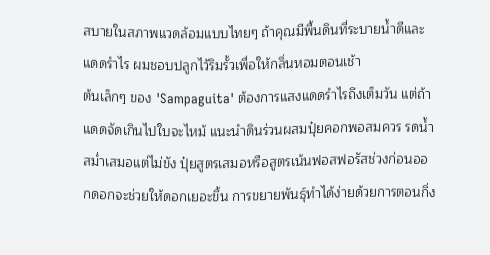สบายในสภาพแวดล้อมแบบไทยๆ ถ้าคุณมีพื้นดินที่ระบายน้ำดีและแดดรำไร ผมชอบปลูกไว้ริมรั้วเพื่อให้กลิ่นหอมตอนเช้า
ต้นเล็กๆ ของ 'Sampaguita' ต้องการแสงแดดรำไรถึงเต็มวัน แต่ถ้าแดดจัดเกินไปใบจะไหม้ แนะนำดินร่วนผสมปุ๋ยคอกพอสมควร รดน้ำสม่ำเสมอแต่ไม่ขัง ปุ๋ยสูตรเสมอหรือสูตรเน้นฟอสฟอรัสช่วงก่อนออกดอกจะช่วยให้ดอกเยอะขึ้น การขยายพันธุ์ทำได้ง่ายด้วยการตอนกิ่ง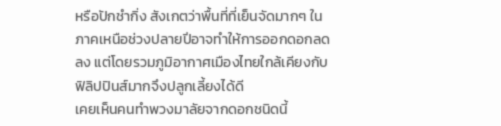หรือปักชำกิ่ง สังเกตว่าพื้นที่ที่เย็นจัดมากๆ ในภาคเหนือช่วงปลายปีอาจทำให้การออกดอกลดลง แต่โดยรวมภูมิอากาศเมืองไทยใกล้เคียงกับฟิลิปปินส์มากจึงปลูกเลี้ยงได้ดี
เคยเห็นคนทำพวงมาลัยจากดอกชนิดนี้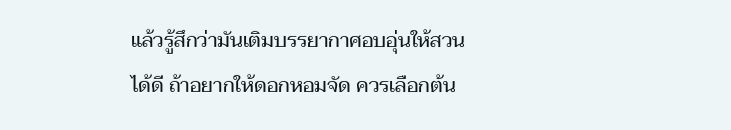แล้วรู้สึกว่ามันเติมบรรยากาศอบอุ่นให้สวนได้ดี ถ้าอยากให้ดอกหอมจัด ควรเลือกต้น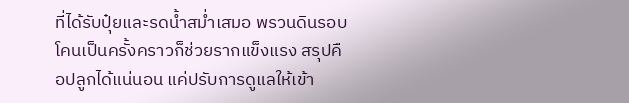ที่ได้รับปุ๋ยและรดน้ำสม่ำเสมอ พรวนดินรอบโคนเป็นครั้งคราวก็ช่วยรากแข็งแรง สรุปคือปลูกได้แน่นอน แค่ปรับการดูแลให้เข้า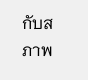กับสภาพ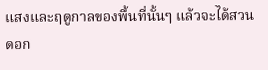แสงและฤดูกาลของพื้นที่นั้นๆ แล้วจะได้สวนดอก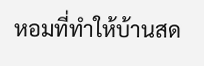หอมที่ทำให้บ้านสด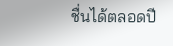ชื่นได้ตลอดปี